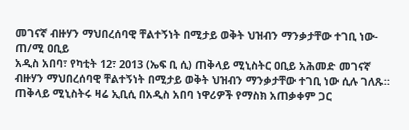መገናኛ ብዙሃን ማህበረሰባዊ ቸልተኝነት በሚታይ ወቅት ህዝብን ማንቃታቸው ተገቢ ነው- ጠ/ሚ ዐቢይ
አዲስ አበባ፣ የካቲት 12፣ 2013 (ኤፍ ቢ ሲ) ጠቅላይ ሚኒስትር ዐቢይ አሕመድ መገናኛ ብዙሃን ማህበረሰባዊ ቸልተኝነት በሚታይ ወቅት ህዝብን ማንቃታቸው ተገቢ ነው ሲሉ ገለጹ።
ጠቅላይ ሚኒስትሩ ዛሬ ኢቢሲ በአዲስ አበባ ነዋሪዎች የማስክ አጠቃቀም ጋር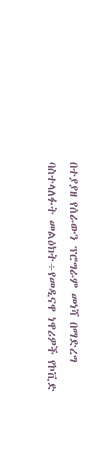በተያያዘ የሰራውን ፕሮግራም መነሻ በማድረግ ባስተላለፉት መልዕክት÷የመዲናዋ ነዋሪዎች የኮቪድ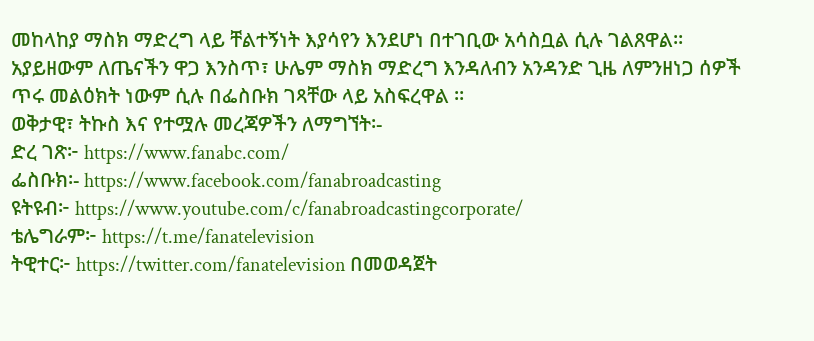መከላከያ ማስክ ማድረግ ላይ ቸልተኝነት እያሳየን እንደሆነ በተገቢው አሳስቧል ሲሉ ገልጸዋል።
አያይዘውም ለጤናችን ዋጋ እንስጥ፣ ሁሌም ማስክ ማድረግ እንዳለብን አንዳንድ ጊዜ ለምንዘነጋ ሰዎች ጥሩ መልዕክት ነውም ሲሉ በፌስቡክ ገጻቸው ላይ አስፍረዋል ።
ወቅታዊ፣ ትኩስ እና የተሟሉ መረጃዎችን ለማግኘት፡-
ድረ ገጽ፦ https://www.fanabc.com/
ፌስቡክ፡- https://www.facebook.com/fanabroadcasting
ዩትዩብ፦ https://www.youtube.com/c/fanabroadcastingcorporate/
ቴሌግራም፦ https://t.me/fanatelevision
ትዊተር፦ https://twitter.com/fanatelevision በመወዳጀት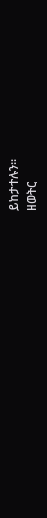ይከታተሉን፡፡
ዘወትር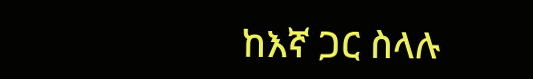ከእኛ ጋር ስላሉ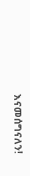እናመሰግናለን!